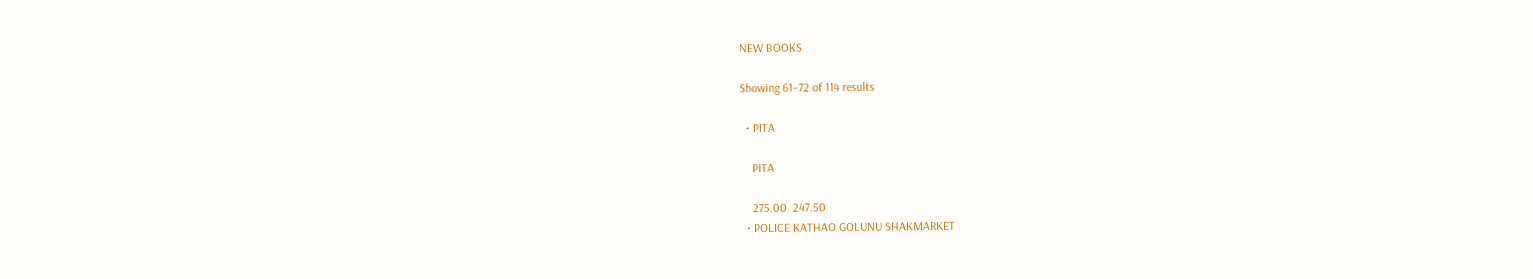NEW BOOKS

Showing 61–72 of 114 results

  • PITA

    PITA

    275.00  247.50
  • POLICE KATHAO GOLUNU SHAKMARKET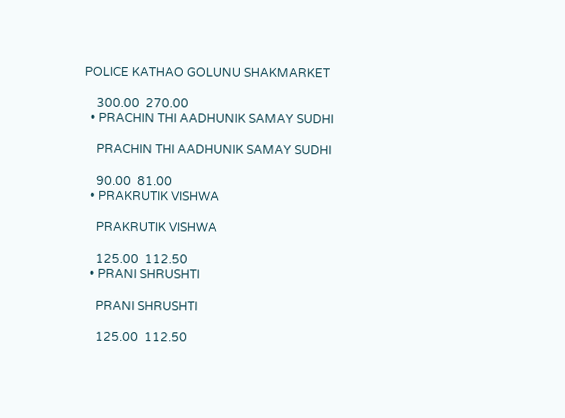POLICE KATHAO GOLUNU SHAKMARKET

    300.00  270.00
  • PRACHIN THI AADHUNIK SAMAY SUDHI

    PRACHIN THI AADHUNIK SAMAY SUDHI

    90.00  81.00
  • PRAKRUTIK VISHWA

    PRAKRUTIK VISHWA

    125.00  112.50
  • PRANI SHRUSHTI

    PRANI SHRUSHTI

    125.00  112.50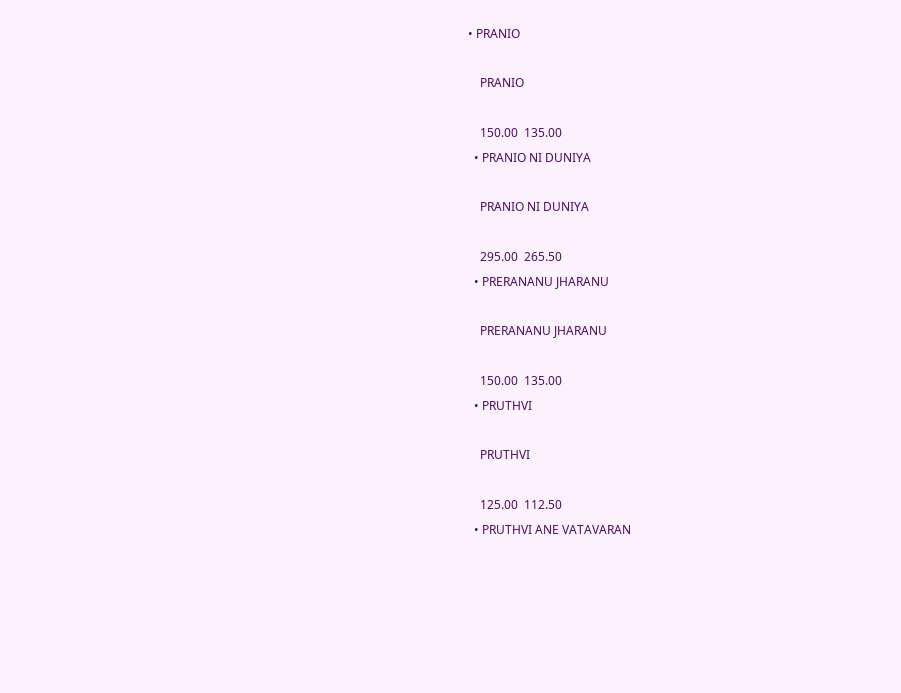• PRANIO

    PRANIO

    150.00  135.00
  • PRANIO NI DUNIYA

    PRANIO NI DUNIYA

    295.00  265.50
  • PRERANANU JHARANU

    PRERANANU JHARANU

    150.00  135.00
  • PRUTHVI

    PRUTHVI

    125.00  112.50
  • PRUTHVI ANE VATAVARAN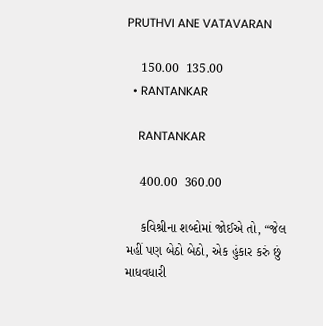PRUTHVI ANE VATAVARAN

    150.00  135.00
  • RANTANKAR

    RANTANKAR

    400.00  360.00

    કવિશ્રીના શબ્દોમાં જોઈએ તો, “જેલ મહીં પણ બેઠો બેઠો, એક હુંકાર કરું છું માધવધારી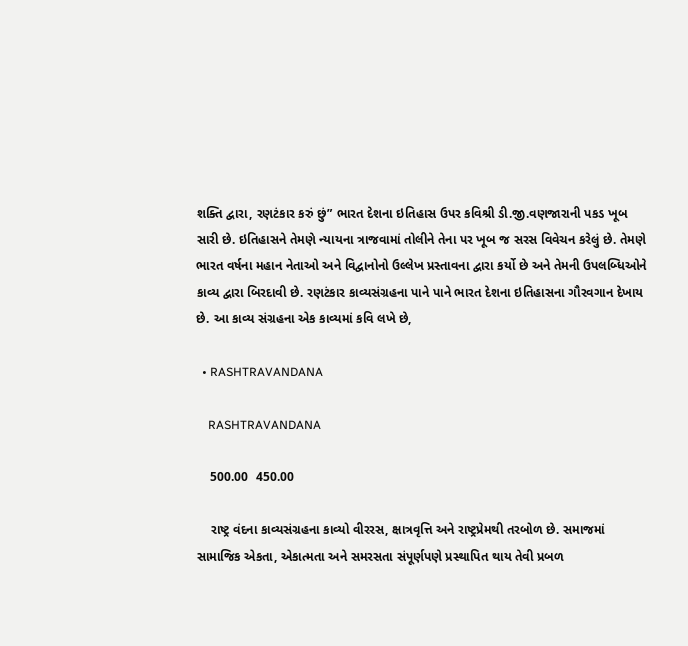શક્તિ દ્વારા, રણટંકાર કરું છું” ભારત દેશના ઇતિહાસ ઉપર કવિશ્રી ડી.જી.વણજારાની પકડ ખૂબ સારી છે. ઇતિહાસને તેમણે ન્યાયના ત્રાજવામાં તોલીને તેના પર ખૂબ જ સરસ વિવેચન કરેલું છે. તેમણે ભારત વર્ષના મહાન નેતાઓ અને વિદ્વાનોનો ઉલ્લેખ પ્રસ્તાવના દ્વારા કર્યો છે અને તેમની ઉપલબ્ધિઓને કાવ્ય દ્વારા બિરદાવી છે. રણટંકાર કાવ્યસંગ્રહના પાને પાને ભારત દેશના ઇતિહાસના ગૌરવગાન દેખાય છે. આ કાવ્ય સંગ્રહના એક કાવ્યમાં કવિ લખે છે,

  • RASHTRAVANDANA

    RASHTRAVANDANA

    500.00  450.00

    રાષ્ટ્ર વંદના કાવ્યસંગ્રહના કાવ્યો વીરરસ, ક્ષાત્રવૃત્તિ અને રાષ્ટ્રપ્રેમથી તરબોળ છે. સમાજમાં સામાજિક એકતા, એકાત્મતા અને સમરસતા સંપૂર્ણપણે પ્રસ્થાપિત થાય તેવી પ્રબળ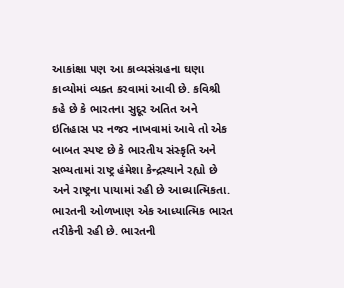આકાંક્ષા પણ આ કાવ્યસંગ્રહના ઘણા કાવ્યોમાં વ્યક્ત કરવામાં આવી છે. કવિશ્રી કહે છે કે ભારતના સુદૂર અતિત અને ઇતિહાસ પર નજર નાખવામાં આવે તો એક બાબત સ્પષ્ટ છે કે ભારતીય સંસ્કૃતિ અને સભ્યતામાં રાષ્ટ્ર હંમેશા કેન્દ્રસ્થાને રહ્યો છે અને રાષ્ટ્રના પાયામાં રહી છે આધ્યાત્મિકતા. ભારતની ઓળખાણ એક આધ્યાત્મિક ભારત તરીકેની રહી છે. ભારતની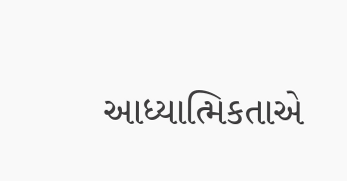આધ્યાત્મિકતાએ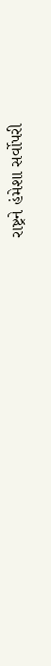રાષ્ટ્રને હંમેશા સર્વોપરી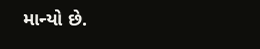માન્યો છે.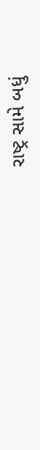રાષ્ટ્ર સામે બધું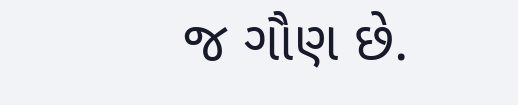જ ગૌણ છે.